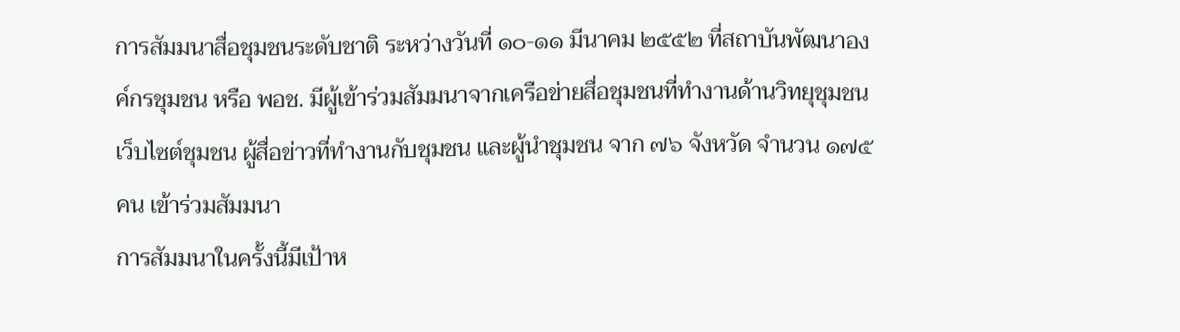การสัมมนาสื่อชุมชนระดับชาติ ระหว่างวันที่ ๑๐-๑๑ มีนาคม ๒๕๕๒ ที่สถาบันพัฒนาองค์กรชุมชน หรือ พอช. มีผู้เข้าร่วมสัมมนาจากเครือข่ายสื่อชุมชนที่ทำงานด้านวิทยุชุมชน เว็บไซต์ชุมชน ผู้สื่อข่าวที่ทำงานกับชุมชน และผู้นำชุมชน จาก ๗๖ จังหวัด จำนวน ๑๗๕ คน เข้าร่วมสัมมนา
การสัมมนาในครั้งนี้มีเป้าห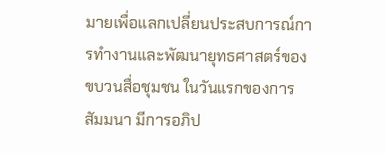มายเพื่อแลกเปลี่ยนประสบการณ์การทำงานและพัฒนายุทธศาสตร์ของขบวนสื่อชุมชน ในวันแรกของการสัมมนา มีการอภิป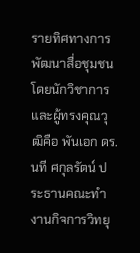รายทิศทางการพัฒนาสื่อชุมชน โดยนักวิชาการและผู้ทรงคุณวุฒิคือ พันเอก ดร.นที ศกุลรัตน์ ประธานคณะทำงานกิจการวิทยุ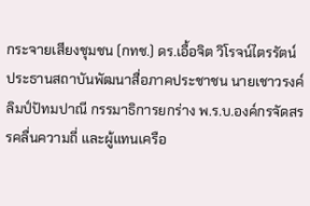กระจายเสียงชุมชน (กทช.) ดร.เอื้อจิต วิโรจน์ไตรรัตน์ ประธานสถาบันพัฒนาสื่อภาคประชาชน นายเชาวรงค์ ลิมป์ปัทมปาณี กรรมาธิการยกร่าง พ.ร.บ.องค์กรจัดสรรคลื่นความถี่ และผู้แทนเครือ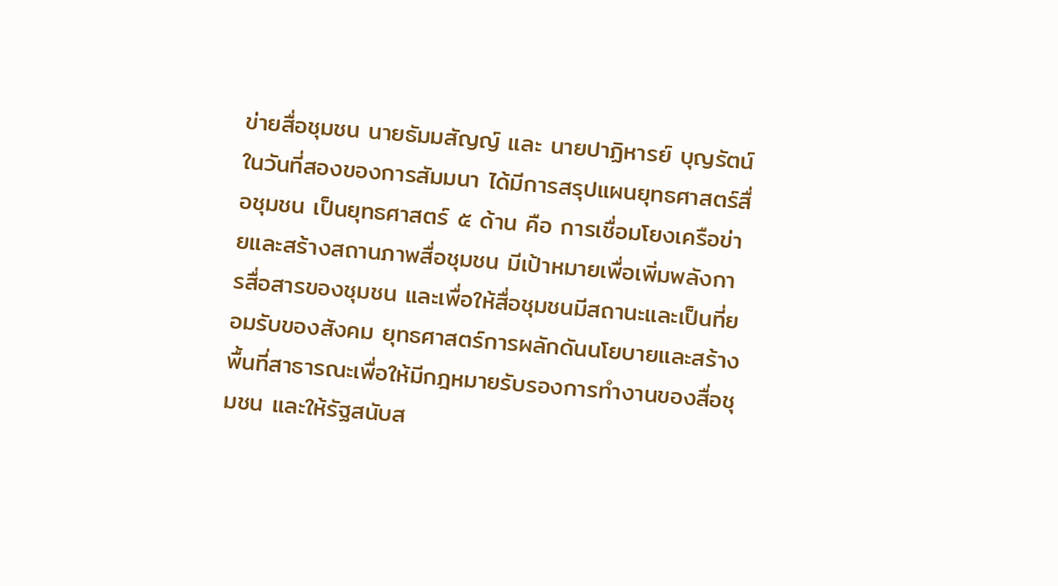ข่ายสื่อชุมชน นายธัมมสัญญ์ และ นายปาฏิหารย์ บุญรัตน์ในวันที่สองของการสัมมนา ได้มีการสรุปแผนยุทธศาสตร์สื่อชุมชน เป็นยุทธศาสตร์ ๕ ด้าน คือ การเชื่อมโยงเครือข่ายและสร้างสถานภาพสื่อชุมชน มีเป้าหมายเพื่อเพิ่มพลังการสื่อสารของชุมชน และเพื่อให้สื่อชุมชนมีสถานะและเป็นที่ยอมรับของสังคม ยุทธศาสตร์การผลักดันนโยบายและสร้างพื้นที่สาธารณะเพื่อให้มีกฎหมายรับรองการทำงานของสื่อชุมชน และให้รัฐสนับส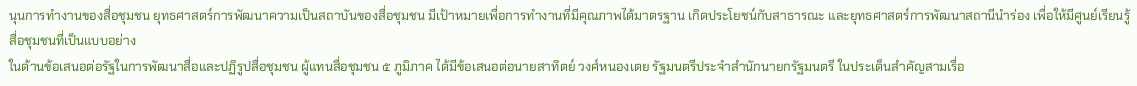นุนการทำงานของสื่อชุมชน ยุทธศาสตร์การพัฒนาความเป็นสถาบันของสื่อชุมชน มีเป้าหมายเพื่อการทำงานที่มีคุณภาพได้มาตรฐาน เกิดประโยชน์กับสาธารณะ และยุทธศาสตร์การพัฒนาสถานีนำร่อง เพื่อให้มีศูนย์เรียนรู้สื่อชุมชนที่เป็นแบบอย่าง
ในด้านข้อเสนอต่อรัฐในการพัฒนาสื่อและปฏิรูปสื่อชุมชน ผู้แทนสื่อชุมชน ๕ ภูมิภาค ได้มีข้อเสนอต่อนายสาทิตย์ วงศ์หนองเตย รัฐมนตรีประจำสำนักนายกรัฐมนตรี ในประเด็นสำคัญสามเรื่อ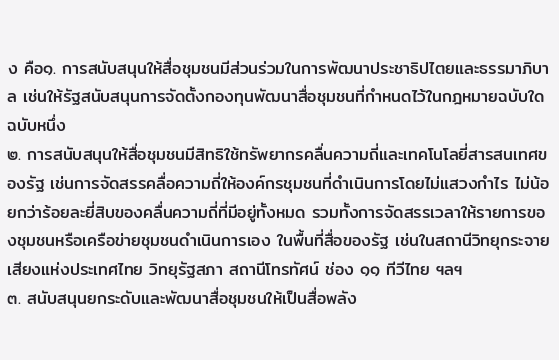ง คือ๑. การสนับสนุนให้สื่อชุมชนมีส่วนร่วมในการพัฒนาประชาธิปไตยและธรรมาภิบาล เช่นให้รัฐสนับสนุนการจัดตั้งกองทุนพัฒนาสื่อชุมชนที่กำหนดไว้ในกฎหมายฉบับใดฉบับหนึ่ง
๒. การสนับสนุนให้สื่อชุมชนมีสิทธิใช้ทรัพยากรคลื่นความถี่และเทคโนโลยี่สารสนเทศของรัฐ เช่นการจัดสรรคลื่อความถี่ให้องค์กรชุมชนที่ดำเนินการโดยไม่แสวงกำไร ไม่น้อยกว่าร้อยละยี่สิบของคลื่นความถี่ที่มีอยู่ทั้งหมด รวมทั้งการจัดสรรเวลาให้รายการของชุมชนหรือเครือข่ายชุมชนดำเนินการเอง ในพื้นที่สื่อของรัฐ เช่นในสถานีวิทยุกระจายเสียงแห่งประเทศไทย วิทยุรัฐสภา สถานีโทรทัศน์ ช่อง ๑๑ ทีวีไทย ฯลฯ
๓. สนับสนุนยกระดับและพัฒนาสื่อชุมชนให้เป็นสื่อพลัง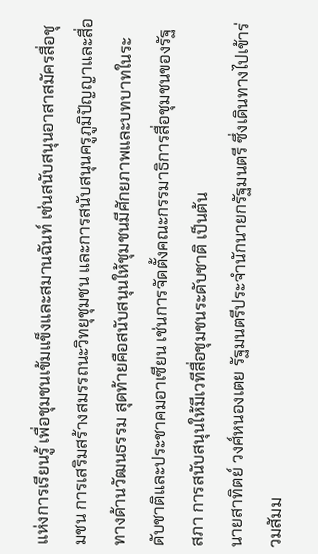แห่งการเรียนรู้ เพื่อชุมชนเข้มแข็งและสมานฉันท์ เช่นสนับสนุนอาสาสมัครสื่อชุมชน การเสริมสร้างสมรรถนะวิทยุชุมชน และการสนับสนุนครูภูมิปัญญาและสื่อทางด้านวัฒนธรรม สุดท้ายคือสนับสนุนให้ชุมชนมีศักยภาพและบทบาทในระดับชาติและประชาคมอาเซียน เช่นการจัดตั้งคณะกรรมาธิการสื่อชุมชนของรัฐสภา การสนับสนุนให้มีเวทีสื่อชุมชนระดับชาติ เป็นต้น
นายสาทิตย์ วงศ์หนองเตย รัฐมนตรีประจำนักนายกรัฐมนตรี ซึ่งเดินทางไปเข้าร่วมสัมม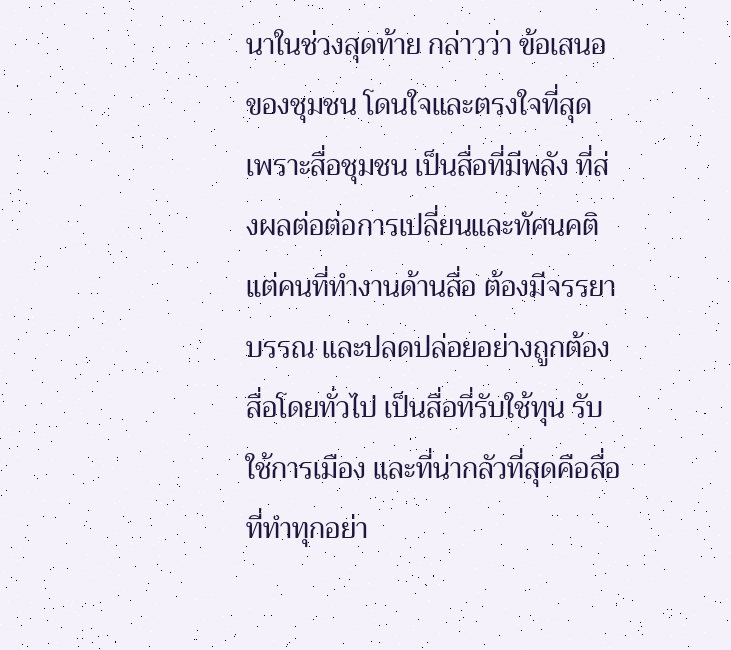นาในช่วงสุดท้าย กล่าวว่า ข้อเสนอของชุมชน โดนใจและตรงใจที่สุด เพราะสื่อชุมชน เป็นสื่อที่มีพลัง ที่ส่งผลต่อต่อการเปลี่ยนและทัศนคติ แต่คนที่ทำงานด้านสื่อ ต้องมีจรรยาบรรณ และปลดปล่อยอย่างถูกต้อง สื่อโดยทั่วไป เป็นสื่อที่รับใช้ทุน รับใช้การเมือง และที่น่ากลัวที่สุดคือสื่อที่ทำทุกอย่า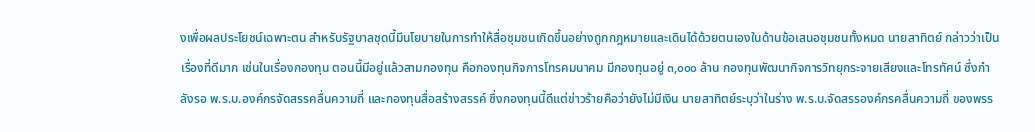งเพื่อผลประโยชน์เฉพาะตน สำหรับรัฐบาลชุดนี้มีนโยบายในการทำให้สื่อชุมชนเกิดขึ้นอย่างถูกกฎหมายและเดินได้ด้วยตนเองในด้านข้อเสนอชุมชนทั้งหมด นายสาทิตย์ กล่าวว่าเป็นเรื่องที่ดีมาก เช่นในเรื่องกองทุน ตอนนี้มีอยู่แล้วสามกองทุน คือกองทุนกิจการโทรคมนาคม มีกองทุนอยู่ ๓,๐๐๐ ล้าน กองทุนพัฒนากิจการวิทยุกระจายเสียงและโทรทัศน์ ซึ่งกำลังรอ พ.ร.บ.องค์กรจัดสรรคลื่นความถี่ และกองทุนสื่อสร้างสรรค์ ซึ่งกองทุนนี้ดีแต่ข่าวร้ายคือว่ายังไม่มีเงิน นายสาทิตย์ระบุว่าในร่าง พ.ร.บ.จัดสรรองค์กรคลื่นความถี่ ของพรร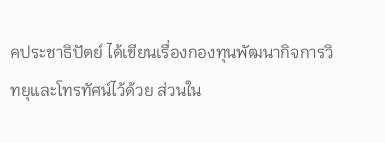คประชาธิปัตย์ ได้เขียนเรื่องกองทุนพัฒนากิจการวิทยุและโทรทัศน์ไว้ด้วย ส่วนใน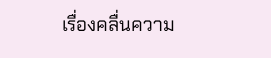เรื่องคลื่นความ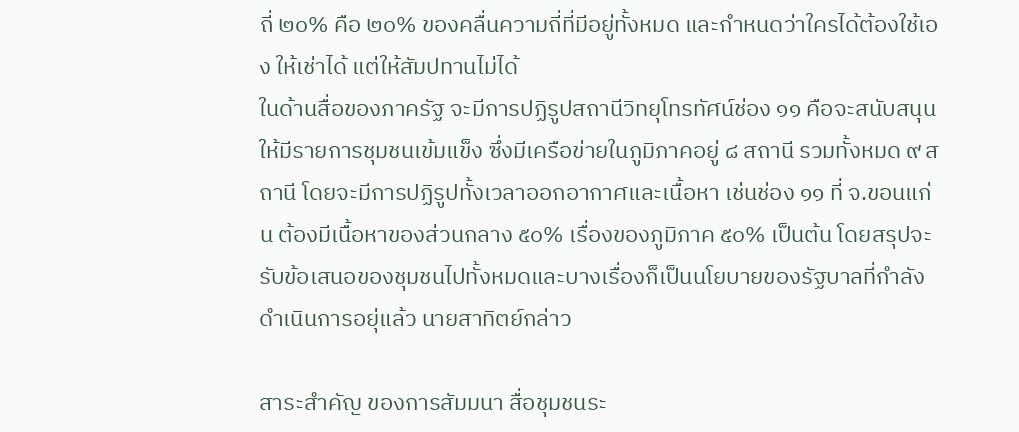ถี่ ๒๐% คือ ๒๐% ของคลื่นความถี่ที่มีอยู่ทั้งหมด และกำหนดว่าใครได้ต้องใช้เอง ให้เช่าได้ แต่ให้สัมปทานไม่ได้
ในด้านสื่อของภาครัฐ จะมีการปฏิรูปสถานีวิทยุโทรทัศน์ช่อง ๑๑ คือจะสนับสนุนให้มีรายการชุมชนเข้มแข็ง ซึ่งมีเครือข่ายในภูมิภาคอยู่ ๘ สถานี รวมทั้งหมด ๙ สถานี โดยจะมีการปฏิรูปทั้งเวลาออกอากาศและเนื้อหา เช่นช่อง ๑๑ ที่ จ.ขอนแก่น ต้องมีเนื้อหาของส่วนกลาง ๕๐% เรื่องของภูมิภาค ๕๐% เป็นต้น โดยสรุปจะรับข้อเสนอของชุมชนไปทั้งหมดและบางเรื่องก็เป็นนโยบายของรัฐบาลที่กำลังดำเนินการอยุ่แล้ว นายสาทิตย์กล่าว

สาระสำคัญ ของการสัมมนา สื่อชุมชนระ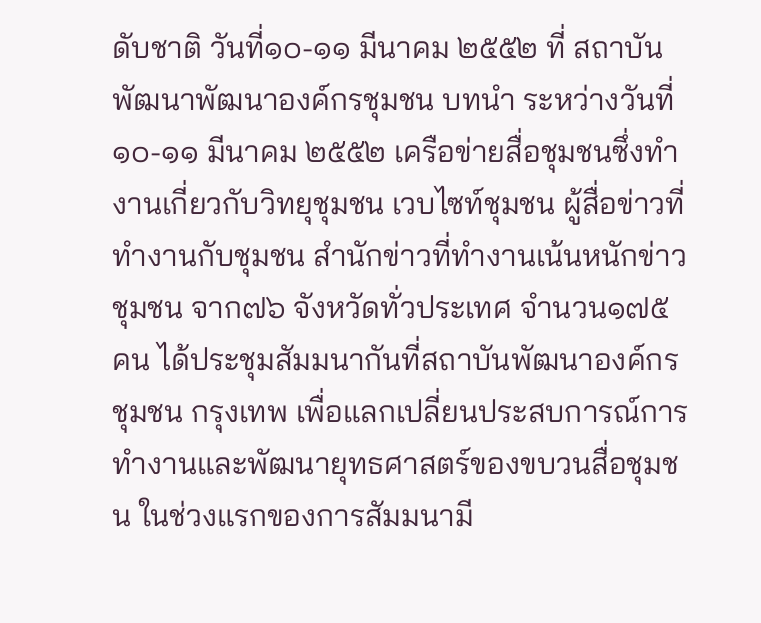ดับชาติ วันที่๑๐-๑๑ มีนาคม ๒๕๕๒ ที่ สถาบันพัฒนาพัฒนาองค์กรชุมชน บทนำ ระหว่างวันที่ ๑๐-๑๑ มีนาคม ๒๕๕๒ เครือข่ายสื่อชุมชนซึ่งทำงานเกี่ยวกับวิทยุชุมชน เวบไซท์ชุมชน ผู้สื่อข่าวที่ทำงานกับชุมชน สำนักข่าวที่ทำงานเน้นหนักข่าวชุมชน จาก๗๖ จังหวัดทั่วประเทศ จำนวน๑๗๕ คน ได้ประชุมสัมมนากันที่สถาบันพัฒนาองค์กรชุมชน กรุงเทพ เพื่อแลกเปลี่ยนประสบการณ์การทำงานและพัฒนายุทธศาสตร์ของขบวนสื่อชุมชน ในช่วงแรกของการสัมมนามี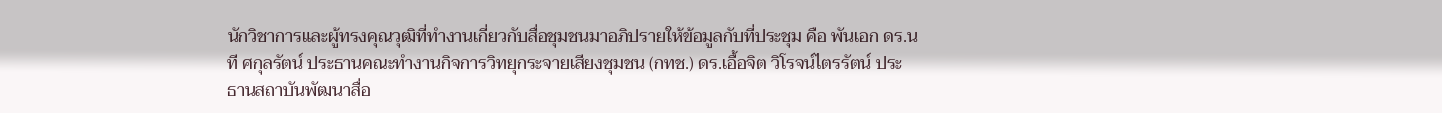นักวิชาการและผู้ทรงคุณวุฒิที่ทำงานเกี่ยวกับสื่อชุมชนมาอภิปรายให้ข้อมูลกับที่ประชุม คือ พันเอก ดร.นที ศกุลรัตน์ ประธานคณะทำงานกิจการวิทยุกระจายเสียงชุมชน (กทช.) ดร.เอื้อจิต วิโรจน์ไตรรัตน์ ประธานสถาบันพัฒนาสื่อ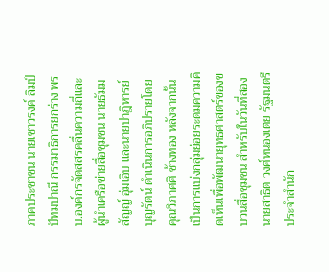ภาคประชาชน นายเชาวรงค์ ลิมป์ปัทมปาณี กรรมาธิการยกร่าง พรบ.องค์กรจัดสสรคลื่นความถี่และผู้นำเครือข่ายสื่อชุมชน นายธัมมสัญญ์ อุ่มเอิบ และนายปาฎิหารย์ บุญรัตน์ ดำเนินการอภิปรายโดย คุณวิภาศศิ ช้างทอง หลังจากนั้นเป็นการแบ่งกลุ่มย่อยระดมความคิดเห็นเพื่อพัฒนายุทธศาสตร์ของขบวนสื่อชุมชน สำหรับในวันที่สอง นายสาธิต วงศ์หนองเตย รัฐมนตรีประจำสำนัก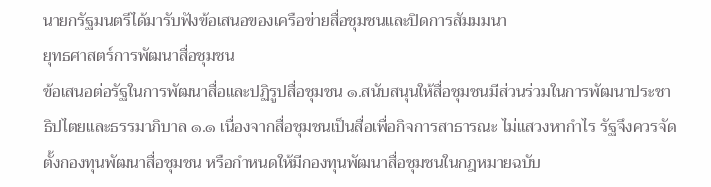นายกรัฐมนตรีได้มารับฟังข้อเสนอของเครือข่ายสื่อชุมชนและปิดการสัมมมนา
ยุทธศาสตร์การพัฒนาสื่อชุมชน
ข้อเสนอต่อรัฐในการพัฒนาสื่อและปฏิรูปสื่อชุมชน ๑.สนับสนุนให้สื่อชุมชนมีส่วนร่วมในการพัฒนาประชาธิปไตยและธรรมาภิบาล ๑.๑ เนื่องจากสื่อชุมชนเป็นสื่อเพื่อกิจการสาธารณะ ไม่แสวงหากำไร รัฐจึงควรจัดตั้งกองทุนพัฒนาสื่อชุมชน หรือกำหนดให้มีกองทุนพัฒนาสื่อชุมชนในกฎหมายฉบับ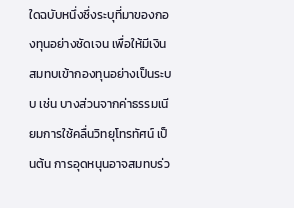ใดฉบับหนึ่งซึ่งระบุที่มาของกองทุนอย่างชัดเจน เพื่อให้มีเงินสมทบเข้ากองทุนอย่างเป็นระบบ เช่น บางส่วนจากค่าธรรมเนียมการใช้คลื่นวิทยุโทรทัศน์ เป็นต้น การอุดหนุนอาจสมทบร่ว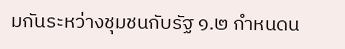มกันระหว่างชุมชนกับรัฐ ๑.๒ กำหนดน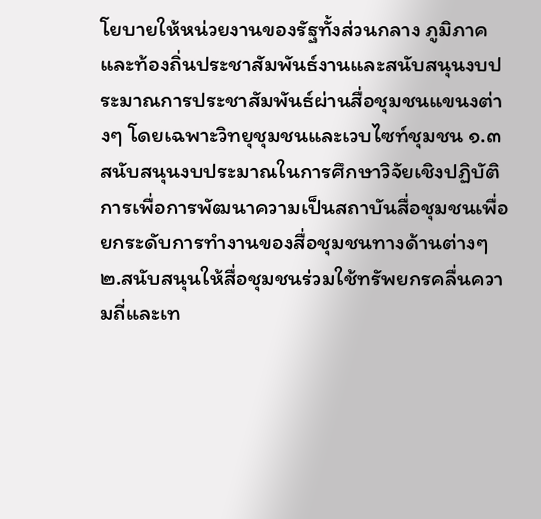โยบายให้หน่วยงานของรัฐทั้งส่วนกลาง ภูมิภาคและท้องถิ่นประชาสัมพันธ์งานและสนับสนุนงบประมาณการประชาสัมพันธ์ผ่านสื่อชุมชนแขนงต่างๆ โดยเฉพาะวิทยุชุมชนและเวบไซท์ชุมชน ๑.๓ สนับสนุนงบประมาณในการศึกษาวิจัยเชิงปฏิบัติการเพื่อการพัฒนาความเป็นสถาบันสื่อชุมชนเพื่อยกระดับการทำงานของสื่อชุมชนทางด้านต่างๆ
๒.สนับสนุนให้สื่อชุมชนร่วมใช้ทรัพยกรคลื่นความถี่และเท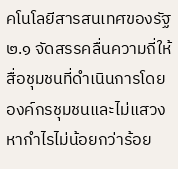คโนโลยีสารสนเทศของรัฐ ๒.๑ จัดสรรคลื่นความถี่ให้สื่อชุมชนที่ดำเนินการโดยองค์กรชุมชนและไม่แสวงหากำไรไม่น้อยกว่าร้อย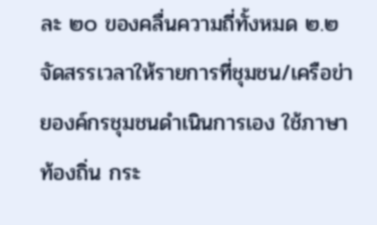ละ ๒๐ ของคลื่นความถี่ทั้งหมด ๒.๒ จัดสรรเวลาให้รายการที่ชุมชน/เครือข่ายองค์กรชุมชนดำเนินการเอง ใช้ภาษาท้องถิ่น กระ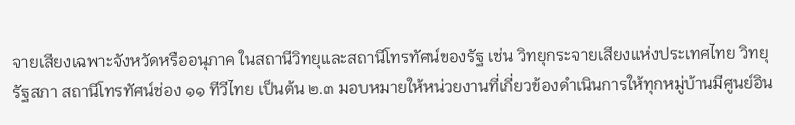จายเสียงเฉพาะจังหวัดหรืออนุภาค ในสถานีวิทยุและสถานีโทรทัศน์ของรัฐ เช่น วิทยุกระจายเสียงแห่งประเทศไทย วิทยุรัฐสภา สถานีโทรทัศน์ช่อง ๑๑ ทีวีไทย เป็นต้น ๒.๓ มอบหมายให้หน่วยงานที่เกี่ยวข้องดำเนินการให้ทุกหมู่บ้านมีศูนย์อิน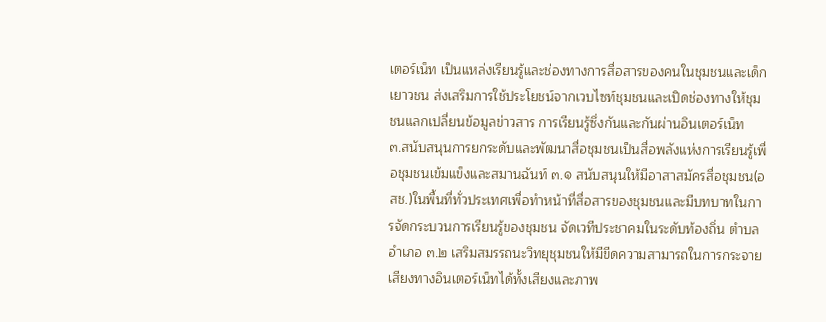เตอร์เน็ท เป็นแหล่งเรียนรู้และช่องทางการสื่อสารของคนในชุมชนและเด็กเยาวชน ส่งเสริมการใช้ประโยชน์จากเวบไซท์ชุมชนและเปิดช่องทางให้ชุมชนแลกเปลี่ยนข้อมูลข่าวสาร การเรียนรู้ซึ่งกันและกันผ่านอินเตอร์เน็ท
๓.สนับสนุนการยกระดับและพัฒนาสื่อชุมชนเป็นสื่อพลังแห่งการเรียนรู้เพื่อชุมชนเข้มแข็งและสมานฉันท์ ๓.๑ สนับสนุนให้มีอาสาสมัครสื่อชุมชน(อสช.)ในพื้นที่ทั่วประเทศเพื่อทำหน้าที่สื่อสารของชุมชนและมีบทบาทในการจัดกระบวนการเรียนรู้ของชุมชน จัดเวทีประชาคมในระดับท้องถิ่น ตำบล อำเภอ ๓.๒ เสริมสมรรถนะวิทยุชุมชนให้มีขีดความสามารถในการกระจายเสียงทางอินเตอร์เน็ทได้ทั้งเสียงและภาพ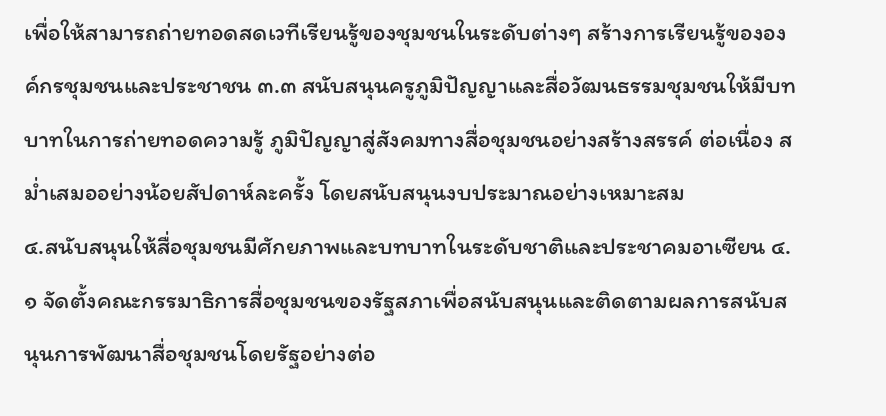เพื่อให้สามารถถ่ายทอดสดเวทีเรียนรู้ของชุมชนในระดับต่างๆ สร้างการเรียนรู้ขององค์กรชุมชนและประชาชน ๓.๓ สนับสนุนครูภูมิปัญญาและสื่อวัฒนธรรมชุมชนให้มีบทบาทในการถ่ายทอดความรู้ ภูมิปัญญาสู่สังคมทางสื่อชุมชนอย่างสร้างสรรค์ ต่อเนื่อง สม่ำเสมออย่างน้อยสัปดาห์ละครั้ง โดยสนับสนุนงบประมาณอย่างเหมาะสม
๔.สนับสนุนให้สื่อชุมชนมีศักยภาพและบทบาทในระดับชาติและประชาคมอาเซียน ๔.๑ จัดตั้งคณะกรรมาธิการสื่อชุมชนของรัฐสภาเพื่อสนับสนุนและติดตามผลการสนับสนุนการพัฒนาสื่อชุมชนโดยรัฐอย่างต่อ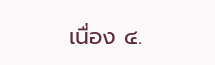เนื่อง ๔.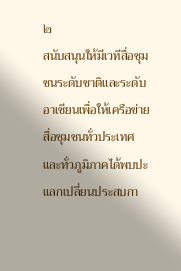๒
สนับสนุนให้มีเวทีสื่อชุมชนระดับชาติและระดับอาเซียนเพื่อให้เครือข่ายสื่อชุมชนทั่วประเทศและทั่วภูมิภาคได้พบปะแลกเปลี่ยนประสบกา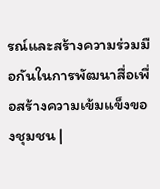รณ์และสร้างความร่วมมือกันในการพัฒนาสื่อเพื่อสร้างความเข้มแข็งของชุมชน |